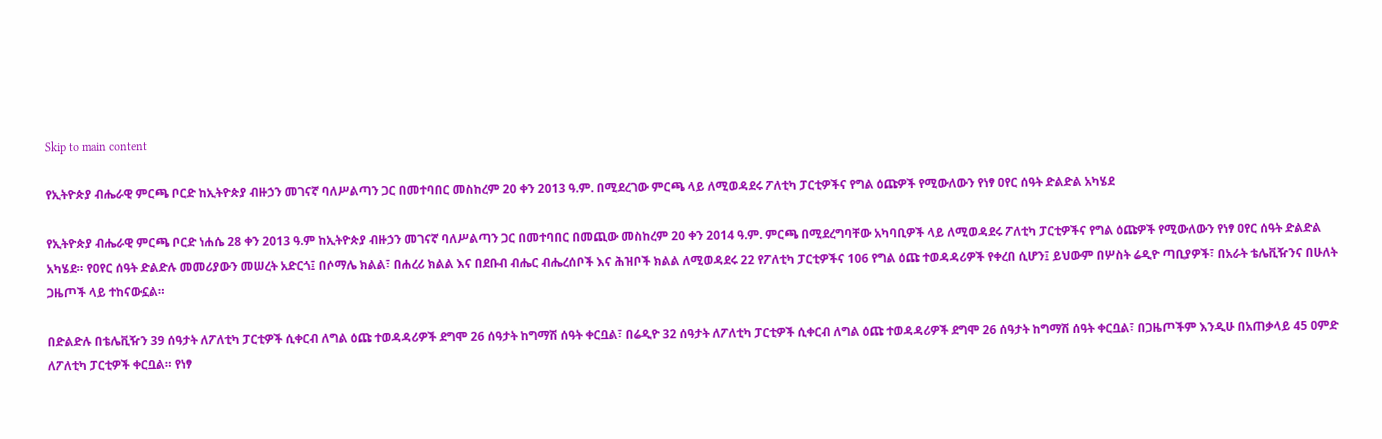Skip to main content

የኢትዮጵያ ብሔራዊ ምርጫ ቦርድ ከኢትዮጵያ ብዙኃን መገናኛ ባለሥልጣን ጋር በመተባበር መስከረም 20 ቀን 2013 ዓ.ም. በሚደረገው ምርጫ ላይ ለሚወዳደሩ ፖለቲካ ፓርቲዎችና የግል ዕጩዎች የሚውለውን የነፃ ዐየር ሰዓት ድልድል አካሄደ

የኢትዮጵያ ብሔራዊ ምርጫ ቦርድ ነሐሴ 28 ቀን 2013 ዓ.ም ከኢትዮጵያ ብዙኃን መገናኛ ባለሥልጣን ጋር በመተባበር በመጪው መስከረም 20 ቀን 2014 ዓ.ም. ምርጫ በሚደረግባቸው አካባቢዎች ላይ ለሚወዳደሩ ፖለቲካ ፓርቲዎችና የግል ዕጩዎች የሚውለውን የነፃ ዐየር ሰዓት ድልድል አካሄደ። የዐየር ሰዓት ድልድሉ መመሪያውን መሠረት አድርጎ፤ በሶማሌ ክልል፣ በሐረሪ ክልል እና በደቡብ ብሔር ብሔረሰቦች እና ሕዝቦች ክልል ለሚወዳደሩ 22 የፖለቲካ ፓርቲዎችና 106 የግል ዕጩ ተወዳዳሪዎች የቀረበ ሲሆን፤ ይህውም በሦስት ሬዲዮ ጣቢያዎች፣ በአራት ቴሌቪዥንና በሁለት ጋዜጦች ላይ ተከናውኗል።

በድልድሉ በቴሌቪዥን 39 ሰዓታት ለፖለቲካ ፓርቲዎች ሲቀርብ ለግል ዕጩ ተወዳዳሪዎች ደግሞ 26 ሰዓታት ከግማሽ ሰዓት ቀርቧል፣ በሬዲዮ 32 ሰዓታት ለፖለቲካ ፓርቲዎች ሲቀርብ ለግል ዕጩ ተወዳዳሪዎች ደግሞ 26 ሰዓታት ከግማሽ ሰዓት ቀርቧል፣ በጋዜጦችም እንዲሁ በአጠቃላይ 45 ዐምድ ለፖለቲካ ፓርቲዎች ቀርቧል። የነፃ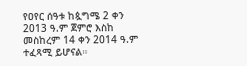የዐየር ሰዓቱ ከጷግሜ 2 ቀን 2013 ዓ.ም ጀምሮ እስከ መስከረም 14 ቀን 2014 ዓ.ም ተፈጻሚ ይሆናል።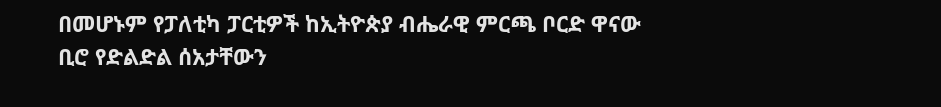በመሆኑም የፓለቲካ ፓርቲዎች ከኢትዮጵያ ብሔራዊ ምርጫ ቦርድ ዋናው ቢሮ የድልድል ሰአታቸውን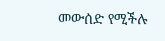መውሰድ የሚችሉ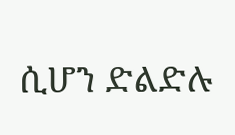ሲሆን ድልድሉ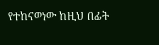የተከናወነው ከዚህ በፊት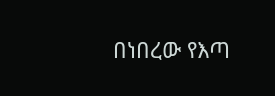በነበረው የእጣ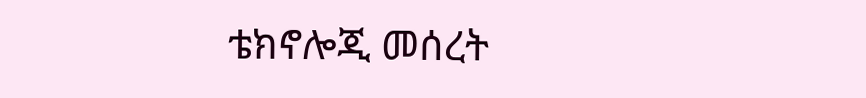ቴክኖሎጂ መሰረት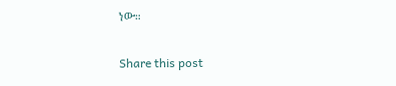ነው።

Share this post